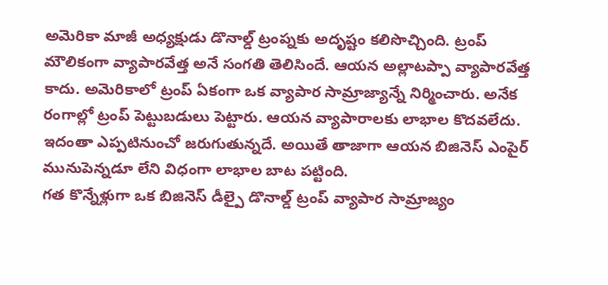అమెరికా మాజీ అధ్యక్షుడు డొనాల్డ్ ట్రంప్నకు అదృష్టం కలిసొచ్చింది. ట్రంప్ మౌలికంగా వ్యాపారవేత్త అనే సంగతి తెలిసిందే. ఆయన అల్లాటప్పా వ్యాపారవేత్త కాదు. అమెరికాలో ట్రంప్ ఏకంగా ఒక వ్యాపార సామ్రాజ్యాన్నే నిర్మించారు. అనేక రంగాల్లో ట్రంప్ పెట్టుబడులు పెట్టారు. ఆయన వ్యాపారాలకు లాభాల కొదవలేదు. ఇదంతా ఎప్పటినుంచో జరుగుతున్నదే. అయితే తాజాగా ఆయన బిజినెస్ ఎంపైర్ మునుపెన్నడూ లేని విధంగా లాభాల బాట పట్టింది.
గత కొన్నేళ్లుగా ఒక బిజినెస్ డీల్పై డొనాల్డ్ ట్రంప్ వ్యాపార సామ్రాజ్యం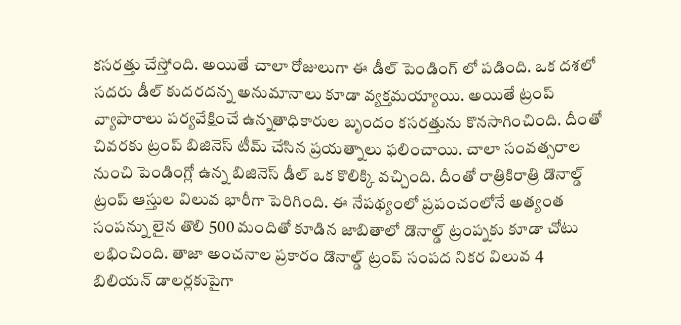కసరత్తు చేస్తోంది. అయితే చాలా రోజులుగా ఈ డీల్ పెండింగ్ లో పడింది. ఒక దశలో సదరు డీల్ కుదరదన్న అనుమానాలు కూడా వ్యక్తమయ్యాయి. అయితే ట్రంప్ వ్యాపారాలు పర్యవేక్షించే ఉన్నతాధికారుల బృందం కసరత్తును కొనసాగించింది. దీంతో చివరకు ట్రంప్ బిజినెస్ టీమ్ చేసిన ప్రయత్నాలు ఫలించాయి. చాలా సంవత్సరాల నుంచి పెండింగ్లో ఉన్న బిజినెస్ డీల్ ఒక కొలిక్కి వచ్చింది. దీంతో రాత్రికిరాత్రి డొనాల్డ్ ట్రంప్ ఆస్తుల విలువ భారీగా పెరిగింది. ఈ నేపథ్యంలో ప్రపంచంలోనే అత్యంత సంపన్ను లైన తొలి 500 మందితో కూడిన జాబితాలో డొనాల్డ్ ట్రంప్నకు కూడా చోటు లభించింది. తాజా అంచనాల ప్రకారం డొనాల్డ్ ట్రంప్ సంపద నికర విలువ 4 బిలియన్ డాలర్లకుపైగా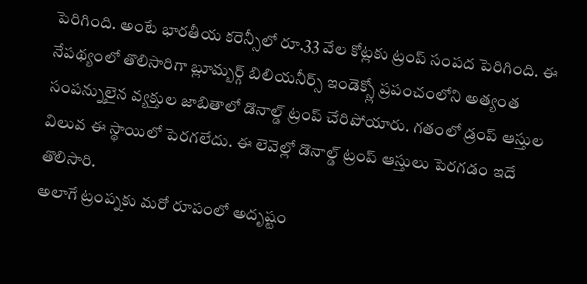పెరిగింది. అంటే భారతీయ కరెన్సీలో రూ.33 వేల కోట్లకు ట్రంప్ సంపద పెరిగింది. ఈ నేపథ్యంలో తొలిసారిగా బ్లూమ్బర్గ్ బిలియనీర్స్ ఇండెక్స్లో ప్రపంచంలోని అత్యంత సంపన్నులైన వ్యక్తుల జాబితాలో డొనాల్డ్ ట్రంప్ చేరిపోయారు. గతంలో డ్రంప్ ఆస్తుల విలువ ఈ స్థాయిలో పెరగలేదు. ఈ లెవెల్లో డొనాల్డ్ ట్రంప్ ఆస్తులు పెరగడం ఇదే తొలిసారి.
అలాగే ట్రంప్నకు మరో రూపంలో అదృష్టం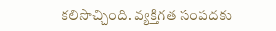కలిసొచ్చింది. వ్యక్తిగత సంపదకు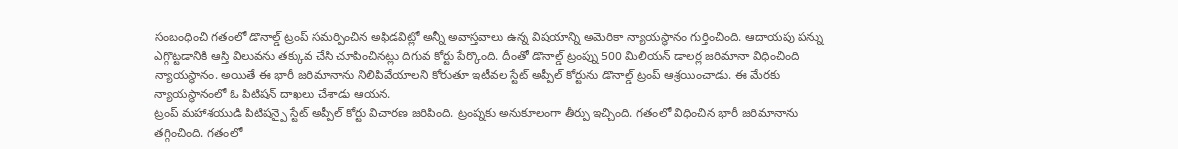సంబంధించి గతంలో డొనాల్డ్ ట్రంప్ సమర్పించిన అఫిడవిట్లో అన్నీ అవాస్తవాలు ఉన్న విషయాన్ని అమెరికా న్యాయస్థానం గుర్తించింది. ఆదాయపు పన్ను ఎగ్గొట్టడానికి ఆస్తి విలువను తక్కువ చేసి చూపించినట్లు దిగువ కోర్టు పేర్కొంది. దీంతో డొనాల్డ్ ట్రంప్ను 500 మిలియన్ డాలర్ల జరిమానా విధించింది న్యాయస్థానం. అయితే ఈ భారీ జరిమానాను నిలిపివేయాలని కోరుతూ ఇటీవల స్టేట్ అప్పీల్ కోర్టును డొనాల్డ్ ట్రంప్ ఆశ్రయించాడు. ఈ మేరకు న్యాయస్థానంలో ఓ పిటిషన్ దాఖలు చేశాడు ఆయన.
ట్రంప్ మహాశయుడి పిటిషన్పై స్టేట్ అప్పీల్ కోర్టు విచారణ జరిపింది. ట్రంప్నకు అనుకూలంగా తీర్పు ఇచ్చింది. గతంలో విధించిన భారీ జరిమానాను తగ్గించింది. గతంలో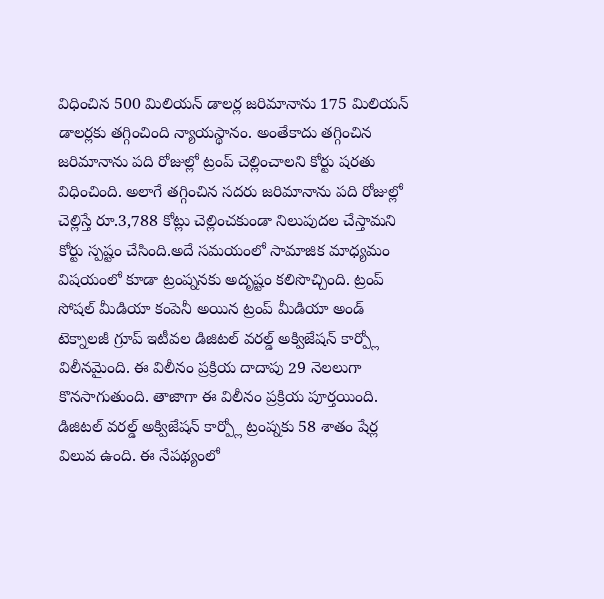విధించిన 500 మిలియన్ డాలర్ల జరిమానాను 175 మిలియన్ డాలర్లకు తగ్గించింది న్యాయస్థానం. అంతేకాదు తగ్గించిన జరిమానాను పది రోజుల్లో ట్రంప్ చెల్లించాలని కోర్టు షరతు విధించింది. అలాగే తగ్గించిన సదరు జరిమానాను పది రోజుల్లో చెల్లిస్తే రూ.3,788 కోట్లు చెల్లించకుండా నిలుపుదల చేస్తామని కోర్టు స్పష్టం చేసింది.అదే సమయంలో సామాజిక మాధ్యమం విషయంలో కూడా ట్రంప్ననకు అదృష్టం కలిసొచ్చింది. ట్రంప్ సోషల్ మీడియా కంపెనీ అయిన ట్రంప్ మీడియా అండ్ టెక్నాలజీ గ్రూప్ ఇటీవల డిజిటల్ వరల్డ్ అక్విజేషన్ కార్ప్లో విలీనమైంది. ఈ విలీనం ప్రక్రియ దాదాపు 29 నెలలుగా కొనసాగుతుంది. తాజాగా ఈ విలీనం ప్రక్రియ పూర్తయింది. డిజిటల్ వరల్డ్ అక్విజేషన్ కార్ప్లో ట్రంప్నకు 58 శాతం షేర్ల విలువ ఉంది. ఈ నేపథ్యంలో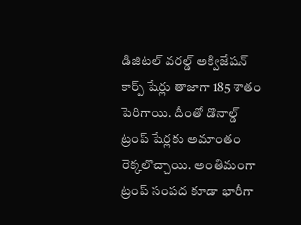డిజిటల్ వరల్డ్ అక్విజేషన్ కార్ప్ షేర్లు తాజాగా 185 శాతం పెరిగాయి. దీంతో డొనాల్డ్ ట్రంప్ షేర్లకు అమాంతం రెక్కలొచ్చాయి. అంతిమంగా ట్రంప్ సంపద కూడా భారీగా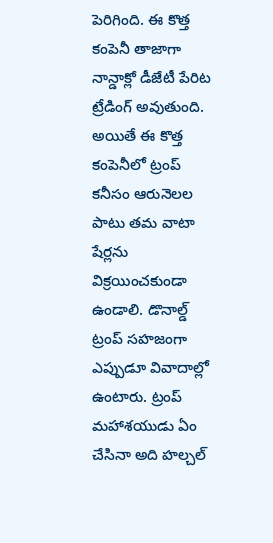పెరిగింది. ఈ కొత్త కంపెనీ తాజాగా నాన్డాక్లో డీజేటీ పేరిట ట్రేడింగ్ అవుతుంది. అయితే ఈ కొత్త కంపెనీలో ట్రంప్ కనీసం ఆరునెలల పాటు తమ వాటా షేర్లను విక్రయించకుండా ఉండాలి. డొనాల్డ్ ట్రంప్ సహజంగా ఎప్పుడూ వివాదాల్లో ఉంటారు. ట్రంప్ మహాశయుడు ఏం చేసినా అది హల్చల్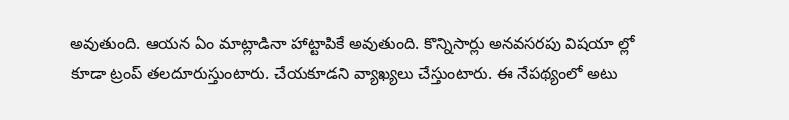అవుతుంది. ఆయన ఏం మాట్లాడినా హాట్టాపికే అవుతుంది. కొన్నిసార్లు అనవసరపు విషయా ల్లో కూడా ట్రంప్ తలదూరుస్తుంటారు. చేయకూడని వ్యాఖ్యలు చేస్తుంటారు. ఈ నేపథ్యంలో అటు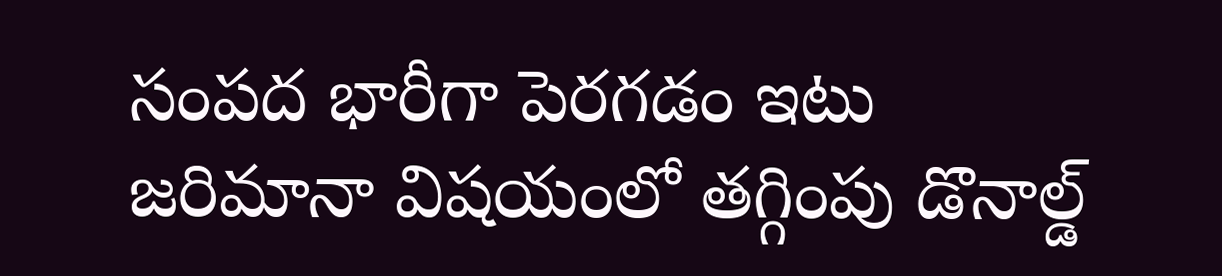సంపద భారీగా పెరగడం ఇటు జరిమానా విషయంలో తగ్గింపు డొనాల్డ్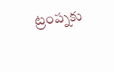ట్రంప్నకు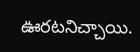ఊరటనిచ్చాయి.